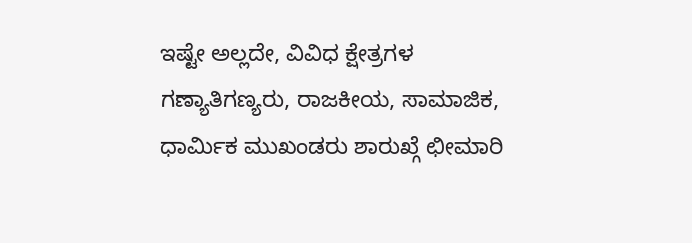ಇಷ್ಟೇ ಅಲ್ಲದೇ, ವಿವಿಧ ಕ್ಷೇತ್ರಗಳ ಗಣ್ಯಾತಿಗಣ್ಯರು, ರಾಜಕೀಯ, ಸಾಮಾಜಿಕ, ಧಾರ್ಮಿಕ ಮುಖಂಡರು ಶಾರುಖ್ಗೆ ಛೀಮಾರಿ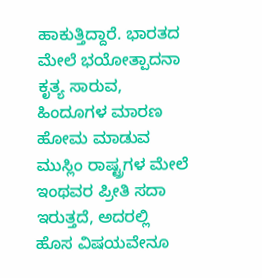ಹಾಕುತ್ತಿದ್ದಾರೆ. ಭಾರತದ ಮೇಲೆ ಭಯೋತ್ಪಾದನಾ ಕೃತ್ಯ ಸಾರುವ, ಹಿಂದೂಗಳ ಮಾರಣ ಹೋಮ ಮಾಡುವ ಮುಸ್ಲಿಂ ರಾಷ್ಟ್ರಗಳ ಮೇಲೆ ಇಂಥವರ ಪ್ರೀತಿ ಸದಾ ಇರುತ್ತದೆ, ಅದರಲ್ಲಿ ಹೊಸ ವಿಷಯವೇನೂ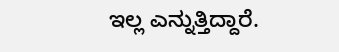ಇಲ್ಲ ಎನ್ನುತ್ತಿದ್ದಾರೆ.